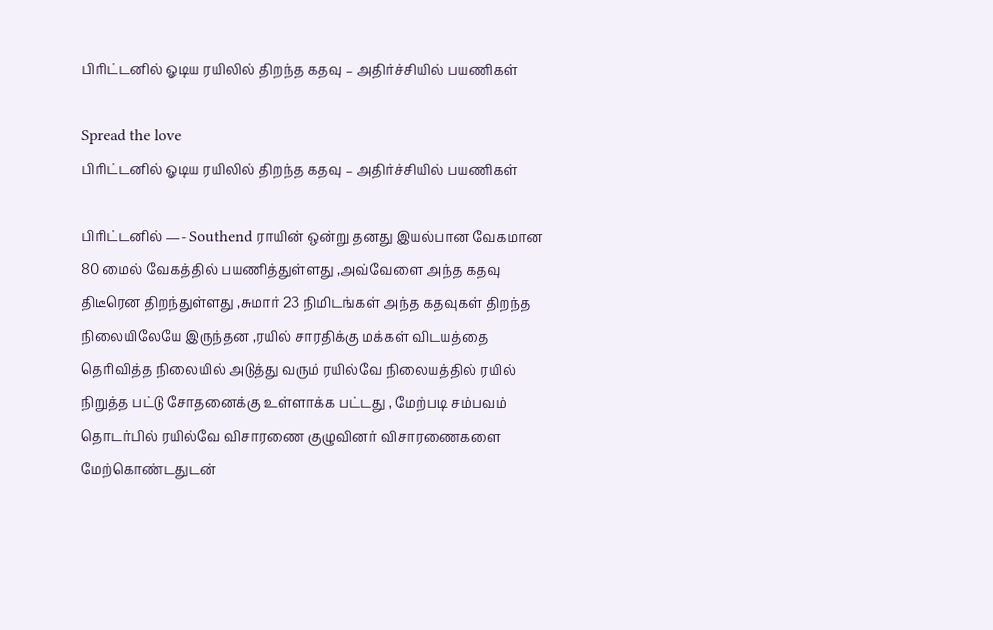பிரிட்டனில் ஓடிய ரயிலில் திறந்த கதவு – அதிர்ச்சியில் பயணிகள்

Spread the love
பிரிட்டனில் ஓடிய ரயிலில் திறந்த கதவு – அதிர்ச்சியில் பயணிகள்

பிரிட்டனில் —- Southend ராயின் ஒன்று தனது இயல்பான வேகமான 80 மைல் வேகத்தில் பயணித்துள்ளது ,அவ்வேளை அந்த கதவு திடீரென திறந்துள்ளது ,சுமார் 23 நிமிடங்கள் அந்த கதவுகள் திறந்த நிலையிலேயே இருந்தன ,ரயில் சாரதிக்கு மக்கள் விடயத்தை தெரிவித்த நிலையில் அடுத்து வரும் ரயில்வே நிலையத்தில் ரயில் நிறுத்த பட்டு சோதனைக்கு உள்ளாக்க பட்டது , மேற்படி சம்பவம் தொடர்பில் ரயில்வே விசாரணை குழுவினர் விசாரணைகளை மேற்கொண்டதுடன்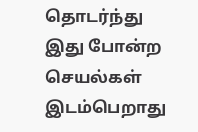தொடர்ந்து இது போன்ற செயல்கள் இடம்பெறாது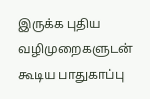இருக்க புதிய வழிமுறைகளுடன் கூடிய பாதுகாப்பு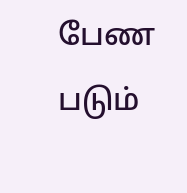பேண படும்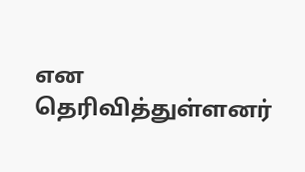என தெரிவித்துள்ளனர்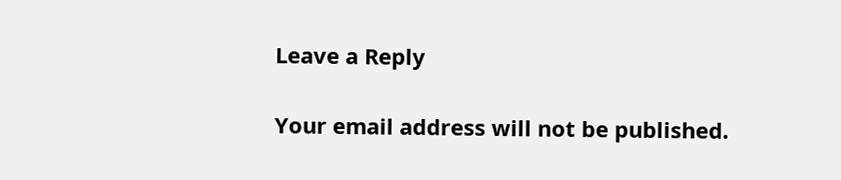Leave a Reply

Your email address will not be published.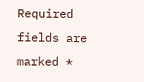Required fields are marked *